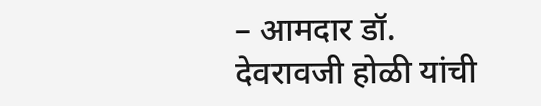– आमदार डॉ. देवरावजी होळी यांची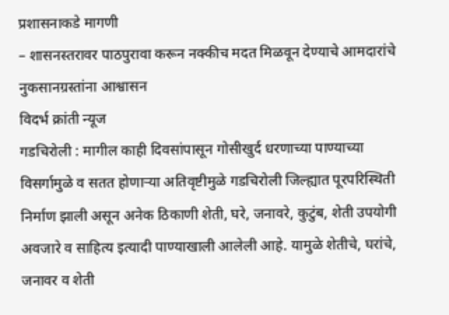प्रशासनाकडे मागणी
– शासनस्तरावर पाठपुरावा करून नक्कीच मदत मिळवून देण्याचे आमदारांचे नुकसानग्रस्तांना आश्वासन
विदर्भ क्रांती न्यूज
गडचिरोली : मागील काही दिवसांपासून गोसीखुर्द धरणाच्या पाण्याच्या विसर्गामुळे व सतत होणाऱ्या अतिवृष्टीमुळे गडचिरोली जिल्ह्यात पूरपरिस्थिती निर्माण झाली असून अनेक ठिकाणी शेती, घरे, जनावरे, कुटुंब, शेती उपयोगी अवजारे व साहित्य इत्यादी पाण्याखाली आलेली आहे. यामुळे शेतीचे, घरांचे, जनावर व शेती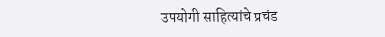उपयोगी साहित्यांचे प्रचंड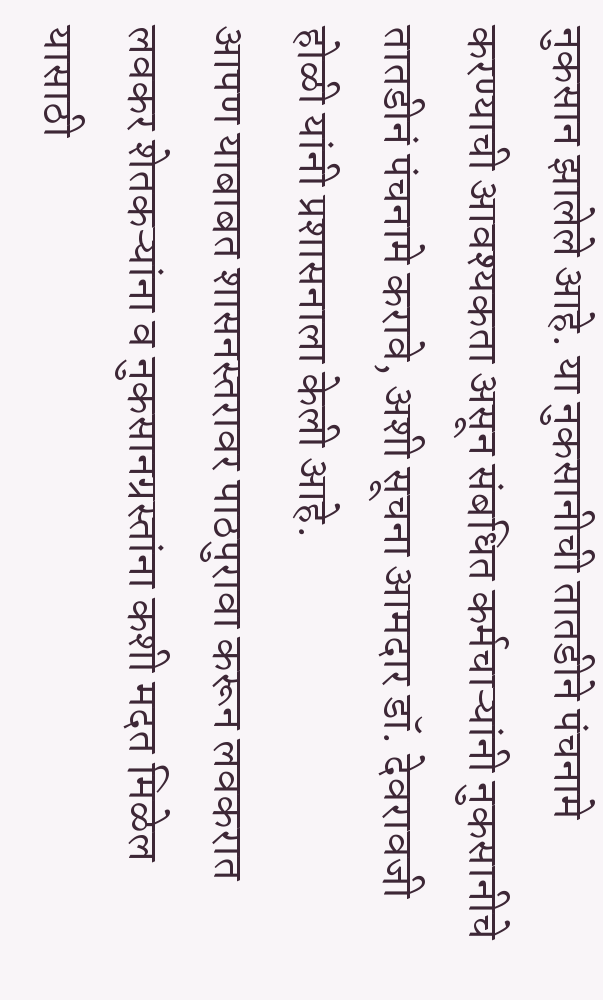नुकसान झालेले आहे. या नुकसानीची तातडीने पंचनामे करण्याची आवश्यकता असून संबधित कर्मचाऱ्यांनी नुकसानीचे तातडीनं पंचनामे करावे, अशी सूचना आमदार डॉ. देवरावजी होळी यांनी प्रशासनाला केली आहे.
आपण याबाबत शासनस्तरावर पाठपुरावा करून लवकरात लवकर शेतकऱ्यांना व नुकसानग्रस्तांना कशी मदत मिळेल यासाठी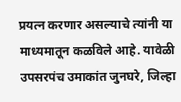प्रयत्न करणार असल्याचे त्यांनी या माध्यमातून कळविले आहे. यावेळी उपसरपंच उमाकांत जुनघरे, जिल्हा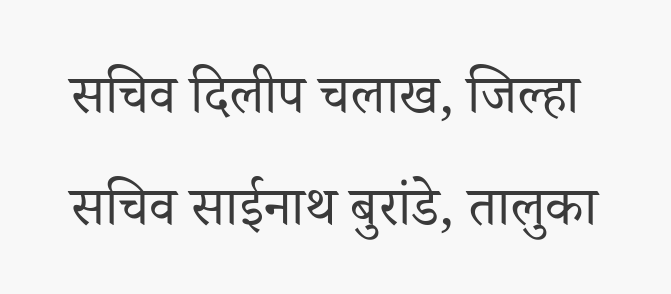सचिव दिलीप चलाख, जिल्हा सचिव साईनाथ बुरांडे, तालुका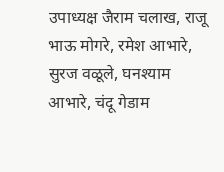उपाध्यक्ष जैराम चलाख, राजू भाऊ मोगरे, रमेश आभारे, सुरज वळूले, घनश्याम आभारे, चंदू गेडाम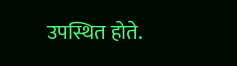उपस्थित होते.